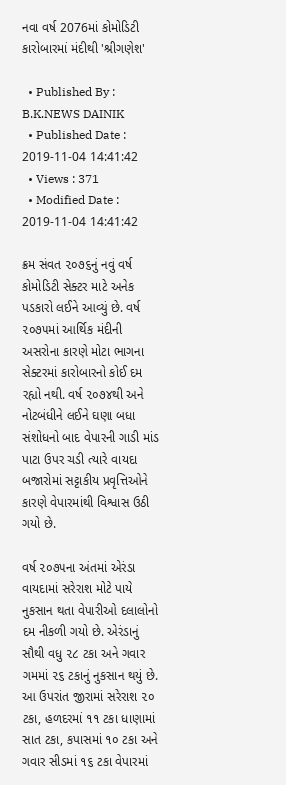નવા વર્ષ 2076માં કોમોડિટી કારોબારમાં મંદીથી 'શ્રીગણેશ'

  • Published By : B.K.NEWS DAINIK
  • Published Date : 2019-11-04 14:41:42
  • Views : 371
  • Modified Date : 2019-11-04 14:41:42

ક્રમ સંવત ૨૦૭૬નું નવું વર્ષ કોમોડિટી સેક્ટર માટે અનેક પડકારો લઈને આવ્યું છે. વર્ષ ૨૦૭૫માં આર્થિક મંદીની અસરોના કારણે મોટા ભાગના સેક્ટરમાં કારોબારનો કોઈ દમ રહ્યો નથી. વર્ષ ૨૦૭૪થી અને નોટબંધીને લઈને ઘણા બધા સંશોધનો બાદ વેપારની ગાડી માંડ પાટા ઉપર ચડી ત્યારે વાયદા બજારોમાં સટ્ટાકીય પ્રવૃત્તિઓને કારણે વેપારમાંથી વિશ્વાસ ઉઠી ગયો છે.

વર્ષ ૨૦૭૫ના અંતમાં એરંડા વાયદામાં સરેરાશ મોટે પાયે નુકસાન થતા વેપારીઓ દલાલોનો દમ નીકળી ગયો છે. એરંડાનું સૌથી વધુ ૨૮ ટકા અને ગવાર ગમમાં ૨૬ ટકાનું નુકસાન થયું છે. આ ઉપરાંત જીરામાં સરેરાશ ૨૦ ટકા, હળદરમાં ૧૧ ટકા ધાણામાં સાત ટકા, કપાસમાં ૧૦ ટકા અને ગવાર સીડમાં ૧૬ ટકા વેપારમાં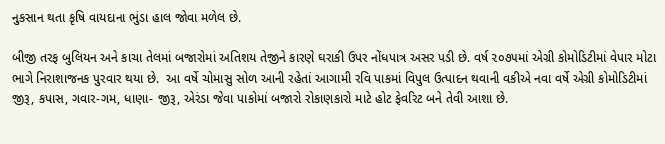નુકસાન થતા કૃષિ વાયદાના ભુંડા હાલ જોવા મળેલ છે.

બીજી તરફ બુલિયન અને કાચા તેલમાં બજારોમાં અતિશય તેજીને કારણે ઘરાકી ઉપર નોંધપાત્ર અસર પડી છે. વર્ષ ૨૦૭૫માં એગ્રી કોમોડિટીમાં વેપાર મોટા ભાગે નિરાશાજનક પુરવાર થયા છે.  આ વર્ષે ચોમાસુ સોળ આની રહેતાં આગામી રવિ પાકમાં વિપુલ ઉત્પાદન થવાની વકીએ નવા વર્ષે એગ્રી કોમોડિટીમાં જીરૂ, કપાસ, ગવાર-ગમ, ધાણા- જીરૂ, એરંડા જેવા પાકોમાં બજારો રોકાણકારો માટે હોટ ફેવરિટ બને તેવી આશા છે.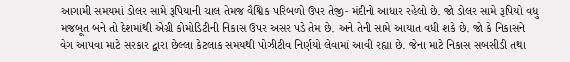આગામી સમયમાં ડોલર સામે રૂપિયાની ચાલ તેમજ વૈશ્વિક પરિબળો ઉપર તેજી- મંદીનો આધાર રહેલો છે. જો ડોલર સામે રૂપિયો વધુ મજબૂત બને તો દેશમાંથી એગ્રી કોમોડિટીની નિકાસ ઉપર અસર પડે તેમ છે. અને તેની સામે આયાત વધી શકે છે. જો કે નિકાસને વેગ આપવા માટે સરકાર દ્વારા છેલ્લા કેટલાક સમયથી પોઝીટીવ નિર્ણયો લેવામાં આવી રહ્યા છે. જેના માટે નિકાસ સબસીડી તથા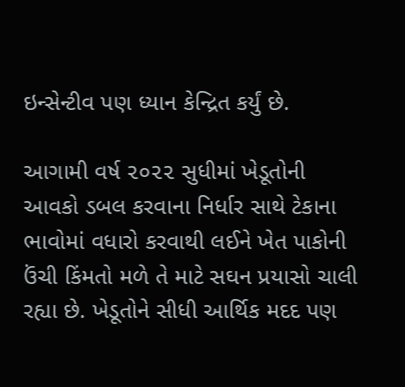ઇન્સેન્ટીવ પણ ધ્યાન કેન્દ્રિત કર્યું છે.

આગામી વર્ષ ૨૦૨૨ સુધીમાં ખેડૂતોની આવકો ડબલ કરવાના નિર્ધાર સાથે ટેકાના ભાવોમાં વધારો કરવાથી લઈને ખેત પાકોની ઉંચી કિંમતો મળે તે માટે સઘન પ્રયાસો ચાલી રહ્યા છે. ખેડૂતોને સીધી આર્થિક મદદ પણ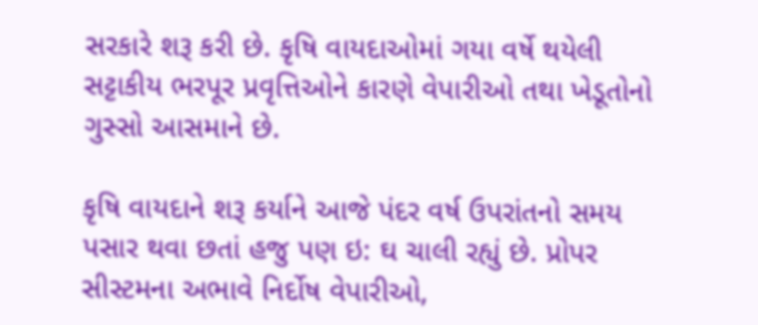સરકારે શરૂ કરી છે. કૃષિ વાયદાઓમાં ગયા વર્ષે થયેલી સટ્ટાકીય ભરપૂર પ્રવૃત્તિઓને કારણે વેપારીઓ તથા ખેડૂતોનો ગુસ્સો આસમાને છે.

કૃષિ વાયદાને શરૂ કર્યાને આજે પંદર વર્ષ ઉપરાંતનો સમય પસાર થવા છતાં હજુ પણ ઇ: ઘ ચાલી રહ્યું છે. પ્રોપર સીસ્ટમના અભાવે નિર્દોષ વેપારીઓ,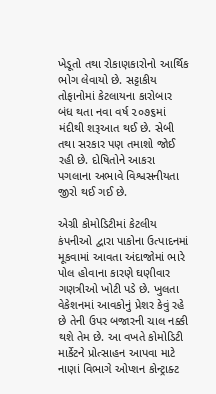ખેડૂતો તથા રોકાણકારોનો આર્થિક ભોગ લેવાયો છે. સટ્ટાકીય તોફાનોમાં કેટલાયના કારોબાર બંધ થતા નવા વર્ષ ૨૦૭૬માં મંદીથી શરૂઆત થઈ છે. સેબી તથા સરકાર પણ તમાશો જોઈ રહી છે. દોષિતોને આકરા પગલાના અભાવે વિશ્વસનીયતા જીરો થઈ ગઈ છે.

એગ્રી કોમોડિટીમાં કેટલીય કંપનીઓ દ્વારા પાકોના ઉત્પાદનમાં મૂકવામાં આવતા અંદાજોમાં ભારે પોલ હોવાના કારણે ઘણીવાર ગણત્રીઓ ખોટી પડે છે. ખુલતા વેકેશનમાં આવકોનું પ્રેશર કેવું રહે છે તેની ઉપર બજારની ચાલ નક્કી થશે તેમ છે. આ વખતે કોમોડિટી માર્કેટને પ્રોત્સાહન આપવા માટે નાણાં વિભાગે ઓપ્શન કોન્ટ્રાક્ટ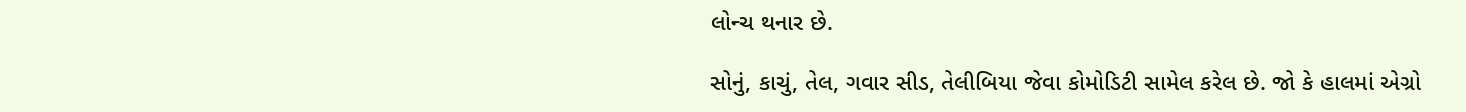લોન્ચ થનાર છે.

સોનું, કાચું, તેલ, ગવાર સીડ, તેલીબિયા જેવા કોમોડિટી સામેલ કરેલ છે. જો કે હાલમાં એગ્રો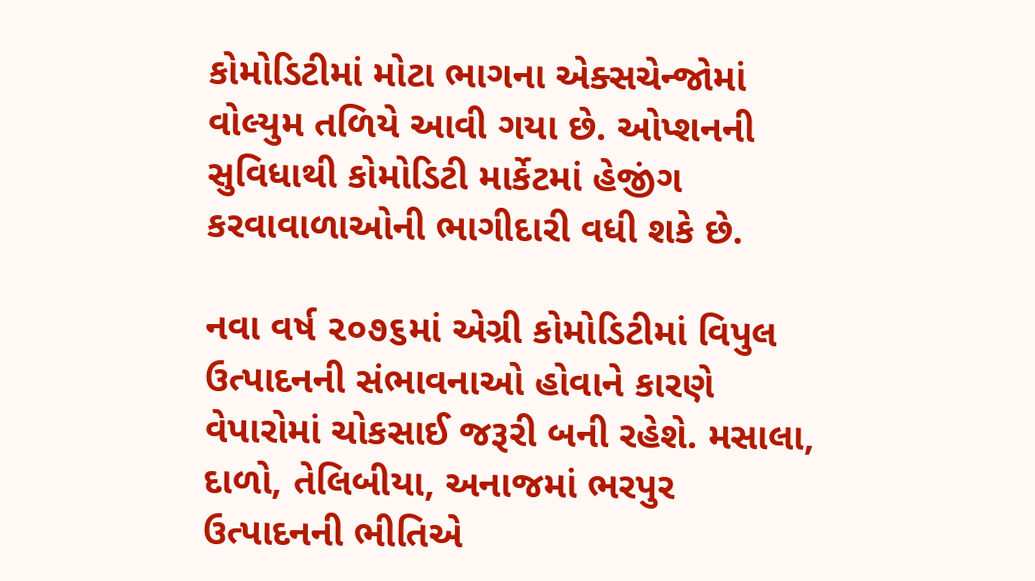કોમોડિટીમાં મોટા ભાગના એક્સચેન્જોમાં વોલ્યુમ તળિયે આવી ગયા છે. ઓપ્શનની સુવિધાથી કોમોડિટી માર્કેટમાં હેજીંગ કરવાવાળાઓની ભાગીદારી વધી શકે છે.

નવા વર્ષ ૨૦૭૬માં એગ્રી કોમોડિટીમાં વિપુલ ઉત્પાદનની સંભાવનાઓ હોવાને કારણે વેપારોમાં ચોકસાઈ જરૂરી બની રહેશે. મસાલા, દાળો, તેલિબીયા, અનાજમાં ભરપુર ઉત્પાદનની ભીતિએ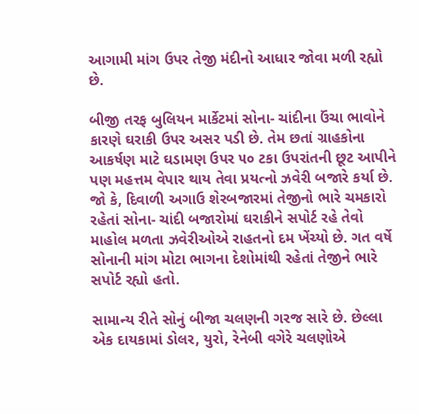આગામી માંગ ઉપર તેજી મંદીનો આધાર જોવા મળી રહ્યો છે.

બીજી તરફ બુલિયન માર્કેટમાં સોના- ચાંદીના ઉંચા ભાવોને કારણે ઘરાકી ઉપર અસર પડી છે. તેમ છતાં ગ્રાહકોના આકર્ષણ માટે ઘડામણ ઉપર ૫૦ ટકા ઉપરાંતની છૂટ આપીને પણ મહત્તમ વેપાર થાય તેવા પ્રયત્નો ઝવેરી બજારે કર્યા છે. જો કે, દિવાળી અગાઉ શેરબજારમાં તેજીનો ભારે ચમકારો રહેતાં સોના- ચાંદી બજારોમાં ઘરાકીને સપોર્ટ રહે તેવો માહોલ મળતા ઝવેરીઓએ રાહતનો દમ ખેંચ્યો છે. ગત વર્ષે સોનાની માંગ મોટા ભાગના દેશોમાંથી રહેતાં તેજીને ભારે સપોર્ટ રહ્યો હતો.

સામાન્ય રીતે સોનું બીજા ચલણની ગરજ સારે છે. છેલ્લા એક દાયકામાં ડોલર, યુરો, રેનેબી વગેરે ચલણોએ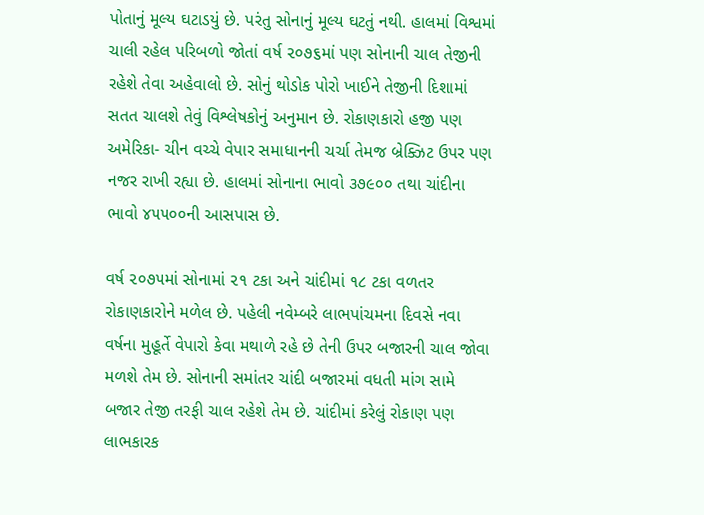પોતાનું મૂલ્ય ઘટાડયું છે. પરંતુ સોનાનું મૂલ્ય ઘટતું નથી. હાલમાં વિશ્વમાં ચાલી રહેલ પરિબળો જોતાં વર્ષ ૨૦૭૬માં પણ સોનાની ચાલ તેજીની રહેશે તેવા અહેવાલો છે. સોનું થોડોક પોરો ખાઈને તેજીની દિશામાં સતત ચાલશે તેવું વિશ્લેષકોનું અનુમાન છે. રોકાણકારો હજી પણ અમેરિકા- ચીન વચ્ચે વેપાર સમાધાનની ચર્ચા તેમજ બ્રેક્ઝિટ ઉપર પણ નજર રાખી રહ્યા છે. હાલમાં સોનાના ભાવો ૩૭૯૦૦ તથા ચાંદીના ભાવો ૪૫૫૦૦ની આસપાસ છે.

વર્ષ ૨૦૭૫માં સોનામાં ૨૧ ટકા અને ચાંદીમાં ૧૮ ટકા વળતર રોકાણકારોને મળેલ છે. પહેલી નવેમ્બરે લાભપાંચમના દિવસે નવા વર્ષના મુહૂર્તે વેપારો કેવા મથાળે રહે છે તેની ઉપર બજારની ચાલ જોવા મળશે તેમ છે. સોનાની સમાંતર ચાંદી બજારમાં વધતી માંગ સામે બજાર તેજી તરફી ચાલ રહેશે તેમ છે. ચાંદીમાં કરેલું રોકાણ પણ લાભકારક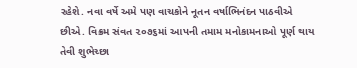રહેશે. નવા વર્ષે અમે પણ વાચકોને નૂતન વર્ષાભિનંદન પાઠવીએ છીએ. વિક્રમ સંવત ૨૦૭૬માં આપની તમામ મનોકામનાઓ પૂર્ણ થાય તેવી શુભેચ્છા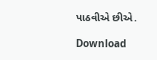પાઠવીએ છીએ.

Download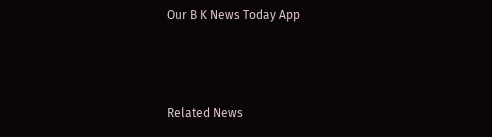Our B K News Today App



Related News